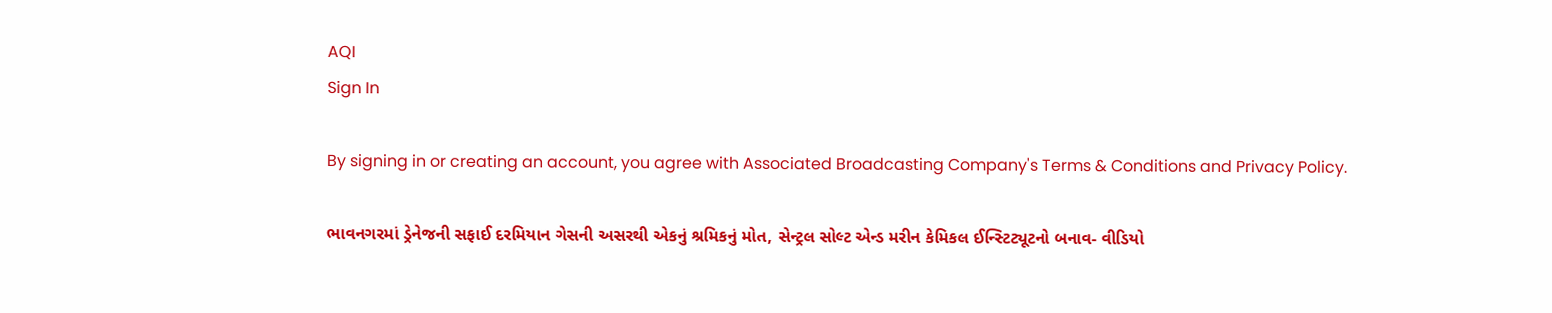AQI
Sign In

By signing in or creating an account, you agree with Associated Broadcasting Company's Terms & Conditions and Privacy Policy.

ભાવનગરમાં ડ્રેનેજની સફાઈ દરમિયાન ગેસની અસરથી એકનું શ્રમિકનું મોત, સેન્ટ્રલ સોલ્ટ એન્ડ મરીન કેમિકલ ઈન્સ્ટિટ્યૂટનો બનાવ- વીડિયો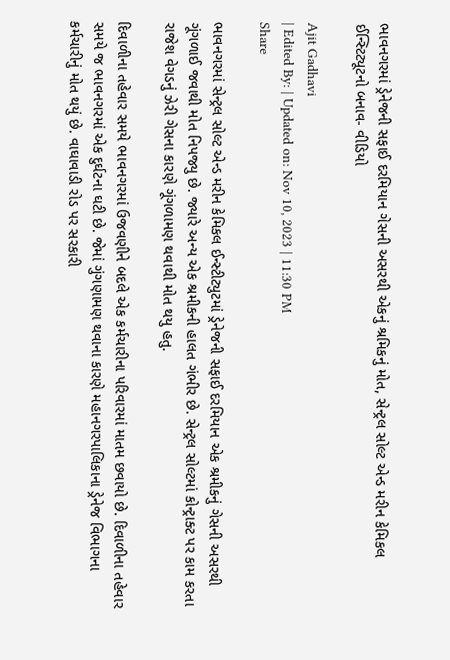ભાવનગરમાં ડ્રેનેજની સફાઈ દરમિયાન ગેસની અસરથી એકનું શ્રમિકનું મોત, સેન્ટ્રલ સોલ્ટ એન્ડ મરીન કેમિકલ ઈન્સ્ટિટ્યૂટનો બનાવ- વીડિયો

Ajit Gadhavi
| Edited By: | Updated on: Nov 10, 2023 | 11:30 PM
Share

ભાવનગરમાં સેન્ટ્રલ સોલ્ટ એન્ડ મરીન કેમિકલ ઈન્સ્ટીટ્યુટમાં ડ્રેનેજની સફાઈ દરમિયાન એક શ્રમીકનું ગેસની અસરથી ગૂંગળાઈ જવાથી મોત નિપજ્યુ છે. જ્યારે અન્ય એક શ્રમીકની હાલત ગંભીર છે. સેન્ટ્રલ સોલ્ટમાં કોન્ટ્રાક્ટ પર કામ કરતા રાજેશ વેગડનું ઝેરી ગેસના કારણે ગૂંગળામણ થવાથી મોત થયુ હતુ.

દિવાળીના તહેવાર સમયે ભાવનગરમાં ઉજવણીને બદલે એક કર્મચારીના પરિવારમાં માતમ છવાયો છે. દિવાળીના તહેવાર સમયે જ ભાવનગરમાં એક દુર્ઘટના ઘટી છે. જેમાં ગુંગણામણ થવાના કારણે મહાનગરપાલિકાના ડ્રેનેજ વિભાગના કર્મચારીનું મોત થયું છે. વાઘાવાડી રોડ પર સરકારી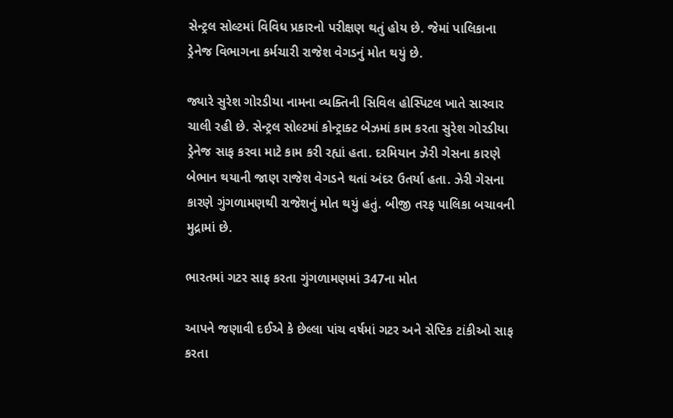સેન્ટ્રલ સોલ્ટમાં વિવિધ પ્રકારનો પરીક્ષણ થતું હોય છે. જેમાં પાલિકાના ડ્રેનેજ વિભાગના કર્મચારી રાજેશ વેગડનું મોત થયું છે.

જ્યારે સુરેશ ગોરડીયા નામના વ્યક્તિની સિવિલ હોસ્પિટલ ખાતે સારવાર ચાલી રહી છે. સેન્ટ્રલ સોલ્ટમાં કોન્ટ્રાક્ટ બેઝમાં કામ કરતા સુરેશ ગોરડીયા ડ્રેનેજ સાફ કરવા માટે કામ કરી રહ્યાં હતા. દરમિયાન ઝેરી ગેસના કારણે બેભાન થયાની જાણ રાજેશ વેગડને થતાં અંદર ઉતર્યા હતા. ઝેરી ગેસના કારણે ગુંગળામણથી રાજેશનું મોત થયું હતું. બીજી તરફ પાલિકા બચાવની મુદ્રામાં છે.

ભારતમાં ગટર સાફ કરતા ગુંગળામણમાં 347ના મોત

આપને જણાવી દઈએ કે છેલ્લા પાંચ વર્ષમાં ગટર અને સેપ્ટિક ટાંકીઓ સાફ કરતા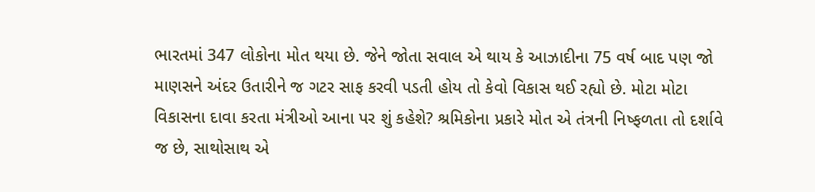ભારતમાં 347 લોકોના મોત થયા છે. જેને જોતા સવાલ એ થાય કે આઝાદીના 75 વર્ષ બાદ પણ જો માણસને અંદર ઉતારીને જ ગટર સાફ કરવી પડતી હોય તો કેવો વિકાસ થઈ રહ્યો છે. મોટા મોટા વિકાસના દાવા કરતા મંત્રીઓ આના પર શું કહેશે? શ્રમિકોના પ્રકારે મોત એ તંત્રની નિષ્ફળતા તો દર્શાવે જ છે, સાથોસાથ એ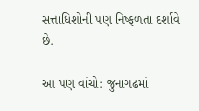સત્તાધિશોની પણ નિષ્ફળતા દર્શાવે છે.

આ પણ વાંચો: જુનાગઢમાં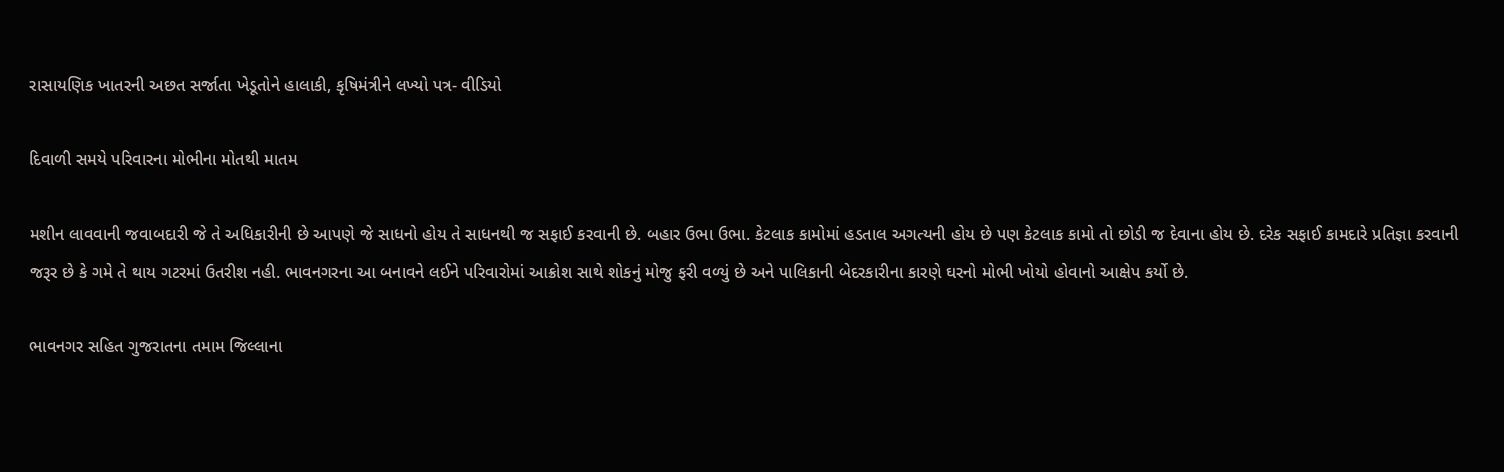રાસાયણિક ખાતરની અછત સર્જાતા ખેડૂતોને હાલાકી, કૃષિમંત્રીને લખ્યો પત્ર- વીડિયો

દિવાળી સમયે પરિવારના મોભીના મોતથી માતમ

મશીન લાવવાની જવાબદારી જે તે અધિકારીની છે આપણે જે સાધનો હોય તે સાધનથી જ સફાઈ કરવાની છે. બહાર ઉભા ઉભા. કેટલાક કામોમાં હડતાલ અગત્યની હોય છે પણ કેટલાક કામો તો છોડી જ દેવાના હોય છે. દરેક સફાઈ કામદારે પ્રતિજ્ઞા કરવાની જરૂર છે કે ગમે તે થાય ગટરમાં ઉતરીશ નહી. ભાવનગરના આ બનાવને લઈને પરિવારોમાં આક્રોશ સાથે શોકનું મોજુ ફરી વળ્યું છે અને પાલિકાની બેદરકારીના કારણે ઘરનો મોભી ખોયો હોવાનો આક્ષેપ કર્યો છે.

ભાવનગર સહિત ગુજરાતના તમામ જિલ્લાના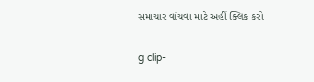સમાચાર વાંચવા માટે અહીં ક્લિક કરો

g clip-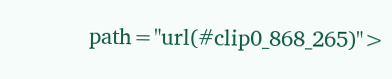path="url(#clip0_868_265)">